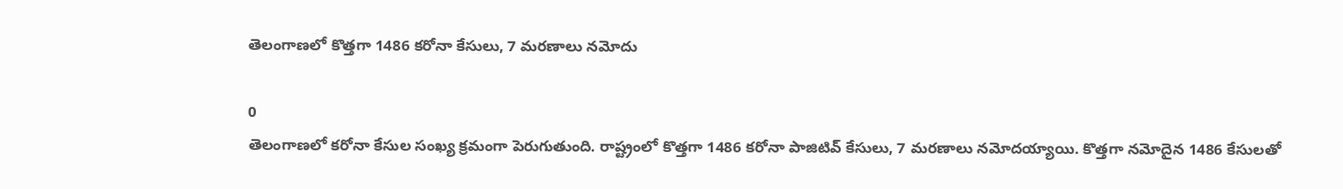తెలంగాణలో కొత్తగా 1486 కరోనా కేసులు, 7 మరణాలు నమోదు

0
తెలంగాణలో కరోనా కేసుల సంఖ్య క్రమంగా పెరుగుతుంది. రాష్ట్రంలో కొత్తగా 1486 కరోనా పాజిటివ్ కేసులు, 7 మరణాలు నమోదయ్యాయి. కొత్తగా నమోదైన 1486 కేసులతో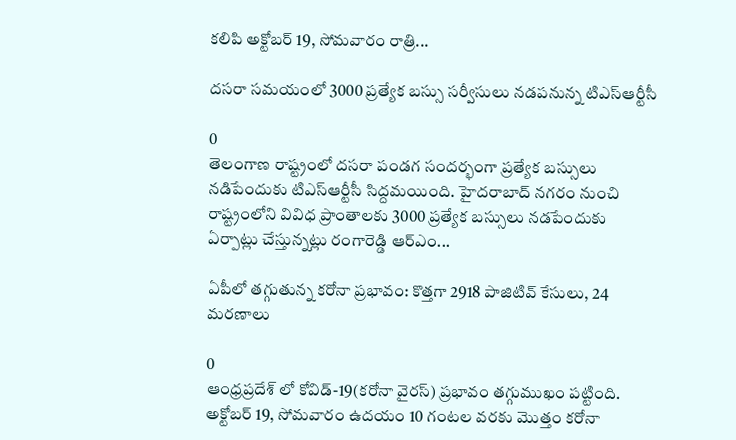కలిపి అక్టోబర్ 19, సోమవారం రాత్రి...

దసరా సమయంలో 3000 ప్రత్యేక బస్సు సర్వీసులు నడపనున్న టిఎస్ఆర్టీసీ

0
తెలంగాణ రాష్ట్రంలో దసరా పండగ సందర్భంగా ప్రత్యేక బస్సులు నడిపేందుకు టిఎస్ఆర్టీసీ సిద్దమయింది. హైదరాబాద్ నగరం నుంచి రాష్ట్రంలోని వివిధ ప్రాంతాలకు 3000 ప్రత్యేక బస్సులు నడపేందుకు ఏర్పాట్లు చేస్తున్నట్లు రంగారెడ్డి ఆర్ఎం...

ఏపీలో తగ్గుతున్న కరోనా ప్రభావం: కొత్తగా 2918 పాజిటివ్ కేసులు, 24 మరణాలు

0
ఆంధ్రప్రదేశ్ లో కోవిడ్-19(కరోనా వైరస్) ప్రభావం తగ్గుముఖం పట్టింది. అక్టోబర్ 19, సోమవారం ఉదయం 10 గంటల వరకు మొత్తం కరోనా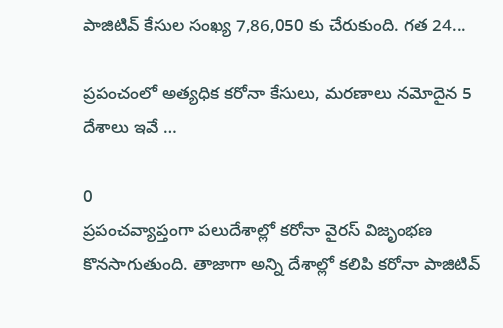పాజిటివ్ కేసుల సంఖ్య 7,86,050 కు చేరుకుంది. గత 24...

ప్రపంచంలో అత్యధిక కరోనా కేసులు, మరణాలు నమోదైన 5 దేశాలు ఇవే …

0
ప్రపంచవ్యాప్తంగా పలుదేశాల్లో కరోనా వైరస్ విజృంభణ కొనసాగుతుంది. తాజాగా అన్ని దేశాల్లో కలిపి కరోనా పాజిటివ్‌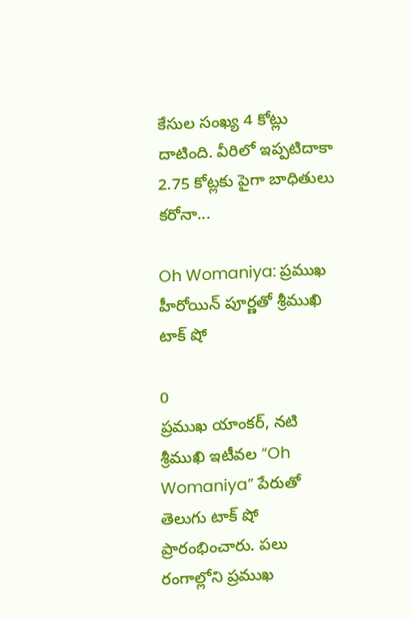కేసుల సంఖ్య 4 కోట్లు దాటింది. వీరిలో ఇప్పటిదాకా 2.75 కోట్లకు పైగా బాధితులు కరోనా...

Oh Womaniya: ప్రముఖ హీరోయిన్ పూర్ణతో శ్రీముఖి టాక్ షో

0
ప్రముఖ యాంకర్, నటి శ్రీముఖి ఇటీవల “Oh Womaniya” పేరుతో తెలుగు టాక్ షో ప్రారంభించారు. పలు రంగాల్లోని ప్రముఖ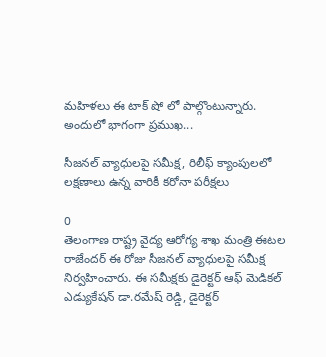మహిళలు ఈ టాక్ షో లో పాల్గొంటున్నారు. అందులో భాగంగా ప్రముఖ...

సీజనల్ వ్యాధులపై సమీక్ష, రిలీఫ్ క్యాంపులలో లక్షణాలు ఉన్న వారికీ కరోనా పరీక్షలు

0
తెలంగాణ రాష్ట్ర వైద్య ఆరోగ్య శాఖ మంత్రి ఈటల రాజేందర్ ఈ రోజు సీజనల్ వ్యాధులపై సమీక్ష నిర్వహించారు. ఈ సమీక్షకు డైరెక్టర్ ఆఫ్ మెడికల్ ఎడ్యుకేషన్ డా.రమేష్ రెడ్డి, డైరెక్టర్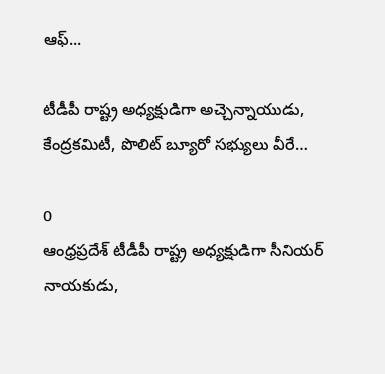ఆఫ్...

టీడీపీ రాష్ట్ర అధ్యక్షుడిగా అచ్చెన్నాయుడు, కేంద్రకమిటీ, పొలిట్ బ్యూరో సభ్యులు వీరే…

0
ఆంధ్రప్రదేశ్ టీడీపీ రాష్ట్ర అధ్యక్షుడిగా సీనియర్ నాయకుడు,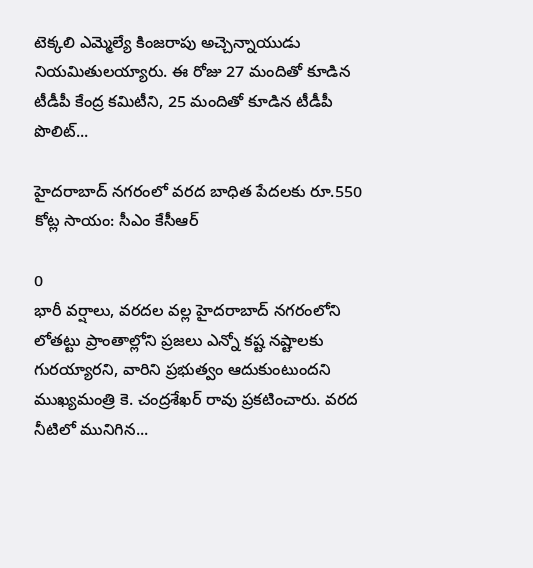టెక్కలి ఎమ్మెల్యే కింజరాపు అచ్చెన్నాయుడు నియమితులయ్యారు. ఈ రోజు 27 మందితో కూడిన టీడీపీ కేంద్ర కమిటీని, 25 మందితో కూడిన టీడీపీ పొలిట్...

హైదరాబాద్ నగరంలో వరద బాధిత పేదలకు రూ.550 కోట్ల సాయం: సీఎం కేసీఆర్

0
భారీ వర్షాలు, వరదల వల్ల హైదరాబాద్ నగరంలోని లోతట్టు ప్రాంతాల్లోని ప్రజలు ఎన్నో కష్ట నష్టాలకు గురయ్యారని, వారిని ప్రభుత్వం ఆదుకుంటుందని ముఖ్యమంత్రి కె. చంద్రశేఖర్ రావు ప్రకటించారు. వరద నీటిలో మునిగిన...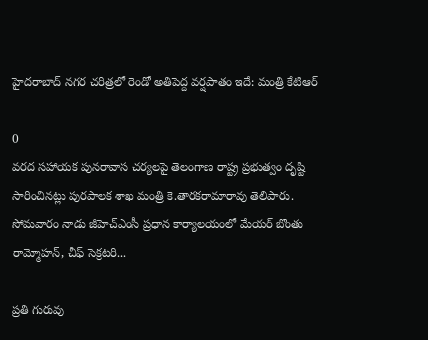హైదరాబాద్ న‌గ‌ర చ‌రిత్ర‌లో రెండో అతిపెద్ద వ‌ర్షపాతం ఇదే: మంత్రి కేటిఆర్

0
వ‌ర‌ద స‌హాయ‌క పున‌రావాస చ‌ర్య‌ల‌పై తెలంగాణ రాష్ట్ర ప్ర‌భుత్వం దృష్టి సారించిన‌ట్లు పుర‌పాల‌క శాఖ మంత్రి కె.తార‌కరామారావు తెలిపారు. సోమ‌వారం నాడు జీహెచ్ఎంసీ ప్ర‌ధాన కార్యాల‌యంలో మేయ‌ర్ బొంతు రామ్మోహ‌న్‌, చీఫ్ సెక్ర‌ట‌రి...

ప్రతి గురువు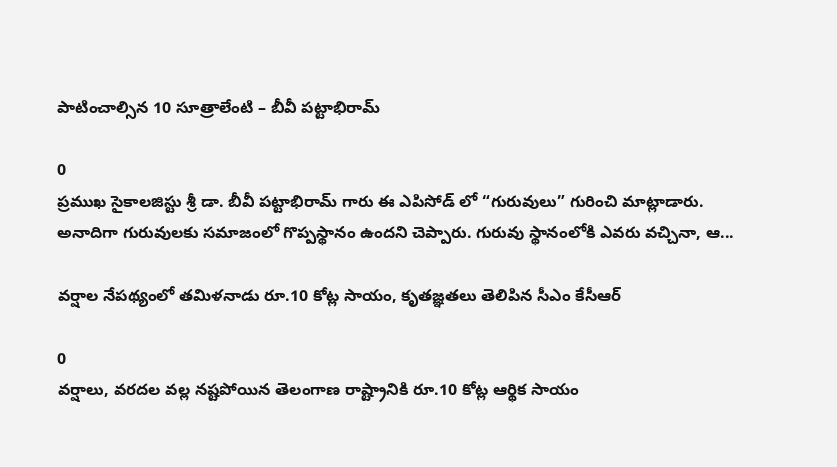పాటించాల్సిన 10 సూత్రాలేంటి – బీవీ పట్టాభిరామ్

0
ప్రముఖ సైకాలజిస్టు శ్రీ డా. బీవీ పట్టాభిరామ్ గారు ఈ ఎపిసోడ్ లో “గురువులు” గురించి మాట్లాడారు. అనాదిగా గురువులకు సమాజంలో గొప్పస్థానం ఉందని చెప్పారు. గురువు స్థానంలోకి ఎవరు వచ్చినా, ఆ...

వర్షాల నేపథ్యంలో తమిళనాడు రూ.10 కోట్ల సాయం, కృతజ్ఞతలు తెలిపిన సీఎం కేసీఆర్

0
వర్షాలు, వరదల వల్ల నష్టపోయిన తెలంగాణ రాష్ట్రానికి రూ.10 కోట్ల ఆర్థిక సాయం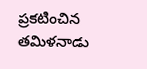ప్రకటించిన తమిళనాడు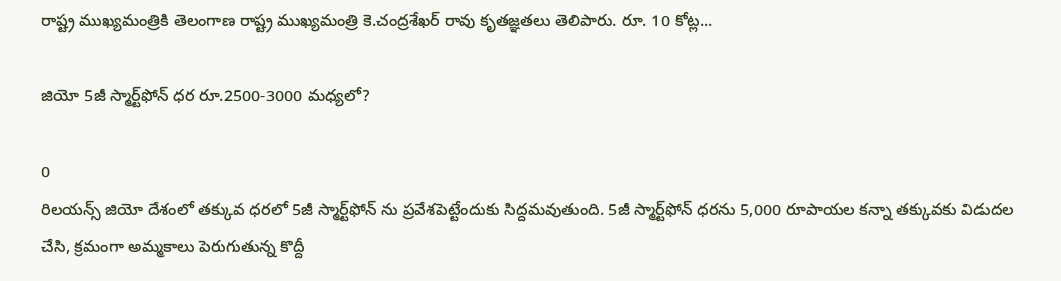రాష్ట్ర ముఖ్యమంత్రికి తెలంగాణ రాష్ట్ర ముఖ్యమంత్రి కె.చంద్రశేఖర్ రావు కృతజ్ఞతలు తెలిపారు. రూ. 10 కోట్ల...

జియో 5జీ స్మార్ట్‌ఫోన్ ధర రూ.2500-3000 మధ్యలో?

0
రిలయన్స్ జియో దేశంలో తక్కువ ధరలో 5జీ స్మార్ట్‌ఫోన్‌ ను ప్రవేశపెట్టేందుకు సిద్దమవుతుంది. 5జీ స్మార్ట్‌ఫోన్‌ ధరను 5,000 రూపాయల కన్నా తక్కువకు విడుదల చేసి, క్రమంగా అమ్మకాలు పెరుగుతున్న కొద్దీ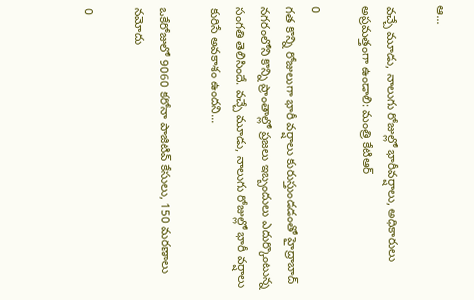ఆ...

వచ్చే మూడు, నాలుగు రోజుల్లో భారీవ‌ర్షాలు, అధికారులు అప్ర‌మ‌త్తంగా ఉండాలి: మంత్రి కేటిఆర్

0
గత కొన్ని రోజులుగా భారీ వర్షాలు కురుస్తుండడంతో హైద్రాబాద్ నగరంలోని కొన్ని ప్రాంతాల్లో ప్రజలు ఇబ్బందులు ఎదుర్కొంటున్న సంగతి తెలిసిందే. వచ్చే మూడు, నాలుగు రోజుల్లో భారీ వ‌ర్షాలు కురిసే అవ‌కాశం ఉంద‌ని...

ఒకేరోజులో 9060 కరోనా పాజిటివ్ కేసులు, 150 మరణాలు నమోదు

0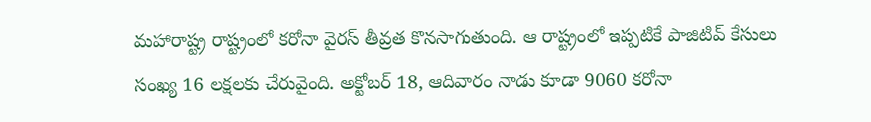మహారాష్ట్ర రాష్ట్రంలో కరోనా వైరస్ తీవ్రత కొనసాగుతుంది. ఆ రాష్ట్రంలో ఇప్పటికే పాజిటివ్ కేసులు సంఖ్య 16 లక్షలకు చేరువైంది. అక్టోబర్ 18, ఆదివారం నాడు కూడా 9060 కరోనా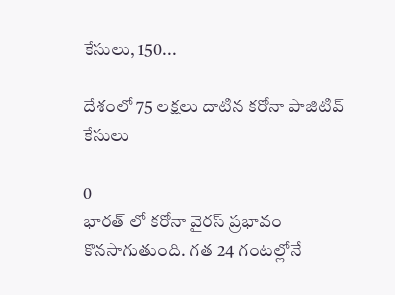కేసులు, 150...

దేశంలో 75 లక్షలు దాటిన కరోనా పాజిటివ్ కేసులు

0
భారత్ లో కరోనా వైరస్ ప్రభావం కొనసాగుతుంది. గత 24 గంటల్లోనే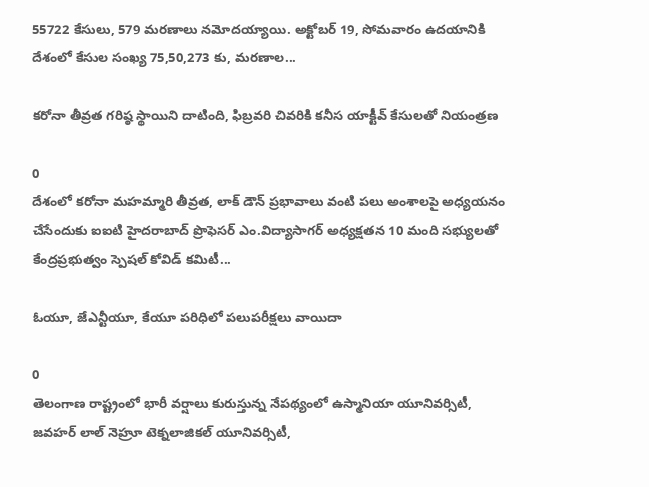55722 కేసులు, 579 మరణాలు నమోదయ్యాయి. అక్టోబర్ 19, సోమవారం ఉదయానికి దేశంలో కేసుల సంఖ్య 75,50,273 కు, మరణాల...

కరోనా తీవ్రత గరిష్ఠ స్థాయిని దాటింది, ఫిబ్రవరి చివరికి కనీస యాక్టీవ్ కేసులతో నియంత్రణ

0
దేశంలో కరోనా మహమ్మారి తీవ్రత, లాక్ డౌన్ ప్రభావాలు వంటి పలు అంశాలపై అధ్యయనం చేసేందుకు ఐఐటి హైదరాబాద్ ప్రొఫెసర్ ఎం.విద్యాసాగర్ అధ్యక్షతన 10 మంది సభ్యులతో కేంద్రప్రభుత్వం స్పెషల్ ‌కోవిడ్ కమిటీ...

ఓయూ, జేఎన్టీయూ, కేయూ పరిధిలో పలుపరీక్షలు వాయిదా

0
తెలంగాణ రాష్ట్రంలో భారీ వర్షాలు కురుస్తున్న నేపథ్యంలో ఉస్మానియా యూనివర్సిటీ, జవహర్ లాల్ నెహ్రూ టెక్నలాజికల్ యూనివర్సిటీ,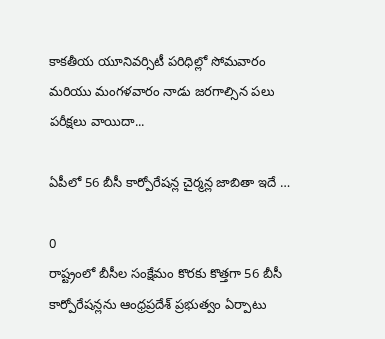కాకతీయ యూనివర్సిటీ పరిధిల్లో సోమవారం మరియు మంగళవారం నాడు జరగాల్సిన పలు పరీక్షలు వాయిదా...

ఏపీలో 56 బీసీ కార్పోరేషన్ల చైర్మన్ల జాబితా ఇదే …

0
రాష్ట్రంలో బీసీల సంక్షేమం కొరకు కొత్తగా 56 బీసీ కార్పోరేషన్లను ఆంధ్రప్రదేశ్ ప్రభుత్వం ఏర్పాటు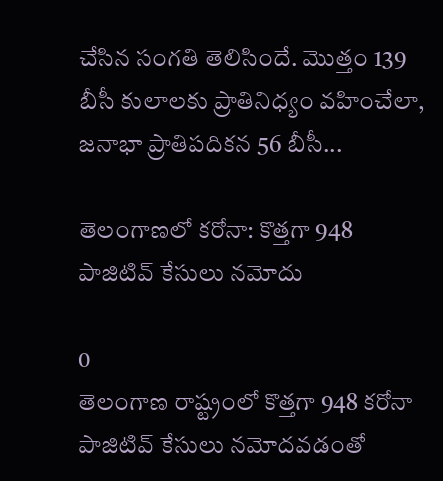చేసిన సంగతి తెలిసిందే. మొత్తం 139 బీసీ కులాలకు ప్రాతినిధ్యం వహించేలా, జనాభా ప్రాతిపదికన 56 బీసీ...

తెలంగాణలో కరోనా: కొత్తగా 948 పాజిటివ్ కేసులు నమోదు

0
తెలంగాణ రాష్ట్రంలో కొత్తగా 948 కరోనా పాజిటివ్ కేసులు నమోదవడంతో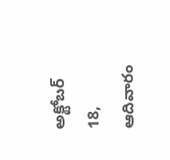అక్టోబర్ 18, ఆదివారం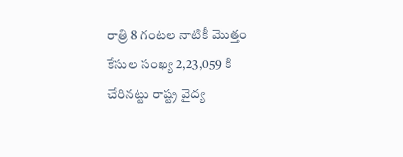రాత్రి 8 గంటల నాటికీ మొత్తం కేసుల సంఖ్య 2,23,059 కి చేరినట్టు రాష్ట్ర వైద్య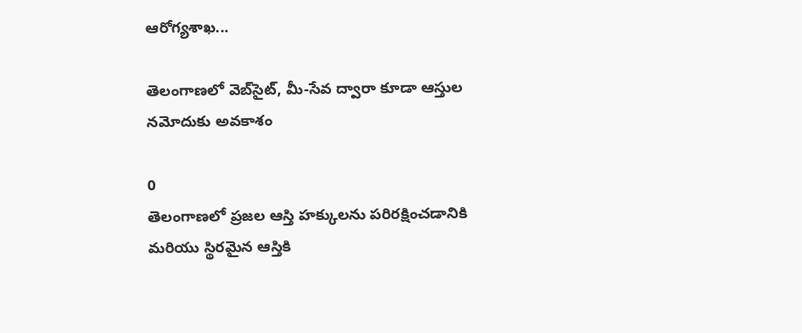ఆరోగ్యశాఖ...

తెలంగాణలో వెబ్‌సైట్‌, మీ-సేవ ద్వారా కూడా ఆస్తుల నమోదుకు అవకాశం

0
తెలంగాణలో ప్రజల ఆస్తి హక్కులను పరిరక్షించడానికి మరియు స్థిరమైన ఆస్తికి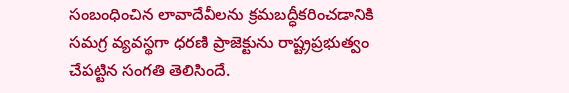సంబంధించిన లావాదేవీలను క్రమబద్ధీకరించడానికి సమగ్ర వ్యవస్థగా ధరణి ప్రాజెక్టును రాష్ట్రప్రభుత్వం చేపట్టిన సంగతి తెలిసిందే.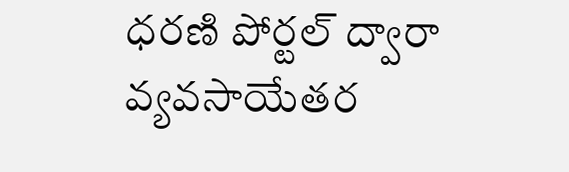ధరణి పోర్టల్ ద్వారా వ్యవసాయేతర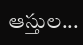ఆస్తుల...